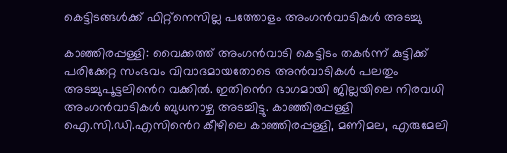കെട്ടിടങ്ങള്‍ക്ക് ഫിറ്റ്നെസില്ല പത്തോളം അംഗന്‍വാടികള്‍ അടച്ചു

കാഞ്ഞിരപ്പള്ളി: വൈക്കത്ത് അംഗന്‍വാടി കെട്ടിടം തകര്‍ന്ന് കുട്ടിക്ക് പരിക്കേറ്റ സംഭവം വിവാദമായതോടെ അന്‍വാടികള്‍ പലതും അടച്ചുപൂട്ടലി‍ൻെറ വക്കിൽ. ഇതി‍ൻെറ ഭാഗമായി ജില്ലയിലെ നിരവധി അംഗന്‍വാടികള്‍ ബുധനാഴ്ച അടച്ചിട്ടു. കാഞ്ഞിരപ്പള്ളി ഐ.സി.ഡി.എസി‍ൻെറ കീഴിലെ കാഞ്ഞിരപ്പള്ളി, മണിമല, എരുമേലി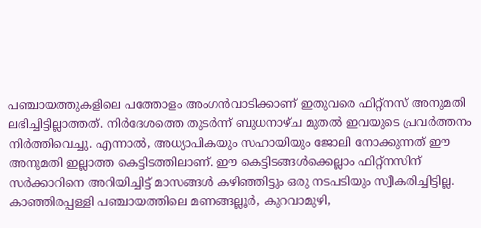പഞ്ചായത്തുകളിലെ പത്തോളം അംഗന്‍വാടിക്കാണ് ഇതുവരെ ഫിറ്റ്‌നസ് അനുമതി ലഭിച്ചിട്ടില്ലാത്തത്. നിര്‍ദേശത്തെ തുടർന്ന് ബുധനാഴ്ച മുതല്‍ ഇവയുടെ പ്രവര്‍ത്തനം നിര്‍ത്തിവെച്ചു. എന്നാല്‍, അധ്യാപികയും സഹായിയും ജോലി നോക്കുന്നത് ഈ അനുമതി ഇല്ലാത്ത കെട്ടിടത്തിലാണ്. ഈ കെട്ടിടങ്ങള്‍ക്കെല്ലാം ഫിറ്റ്നസിന് സര്‍ക്കാറിനെ അറിയിച്ചിട്ട് മാസങ്ങള്‍ കഴിഞ്ഞിട്ടും ഒരു നടപടിയും സ്വീകരിച്ചിട്ടില്ല. കാഞ്ഞിരപ്പള്ളി പഞ്ചായത്തിലെ മണങ്ങല്ലൂര്‍, കുറവാമുഴി,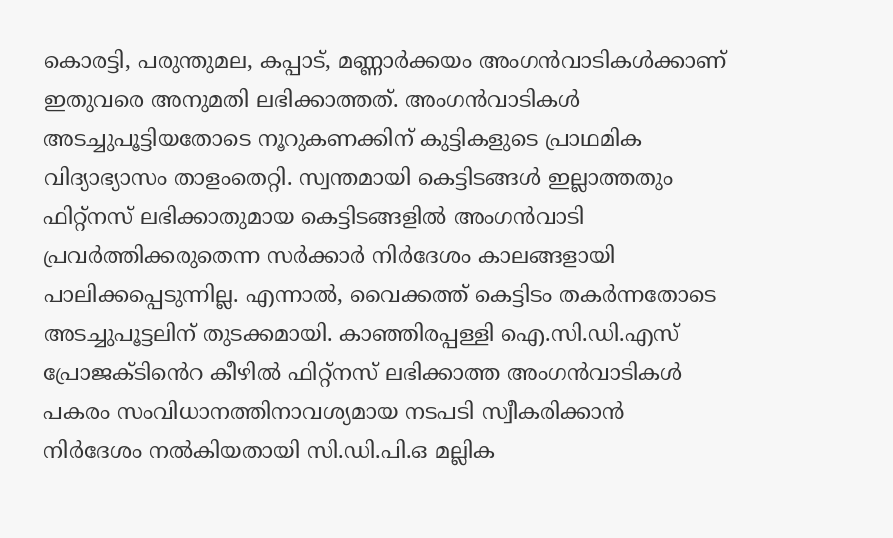കൊരട്ടി, പരുന്തുമല, കപ്പാട്, മണ്ണാര്‍ക്കയം അംഗന്‍വാടികൾക്കാണ് ഇതുവരെ അനുമതി ലഭിക്കാത്തത്. അംഗന്‍വാടികള്‍ അടച്ചുപൂട്ടിയതോടെ നൂറുകണക്കിന് കുട്ടികളുടെ പ്രാഥമിക വിദ്യാഭ്യാസം താളംതെറ്റി. സ്വന്തമായി കെട്ടിടങ്ങള്‍ ഇല്ലാത്തതും ഫിറ്റ്‌നസ് ലഭിക്കാതുമായ കെട്ടിടങ്ങളില്‍ അംഗന്‍വാടി പ്രവര്‍ത്തിക്കരുതെന്ന സര്‍ക്കാര്‍ നിര്‍ദേശം കാലങ്ങളായി പാലിക്കപ്പെടുന്നില്ല. എന്നാല്‍, വൈക്കത്ത് കെട്ടിടം തകര്‍ന്നതോടെ അടച്ചുപൂട്ടലിന് തുടക്കമായി. കാഞ്ഞിരപ്പള്ളി ഐ.സി.ഡി.എസ് പ്രോജക്ടി‍ൻെറ കീഴില്‍ ഫിറ്റ്‌നസ് ലഭിക്കാത്ത അംഗന്‍വാടികള്‍ പകരം സംവിധാനത്തിനാവശ്യമായ നടപടി സ്വീകരിക്കാന്‍ നിര്‍ദേശം നല്‍കിയതായി സി.ഡി.പി.ഒ മല്ലിക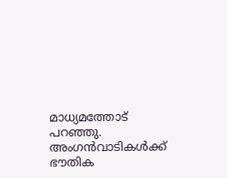മാധ്യമത്തോട് പറഞ്ഞു. അംഗന്‍വാടികള്‍ക്ക് ഭൗതിക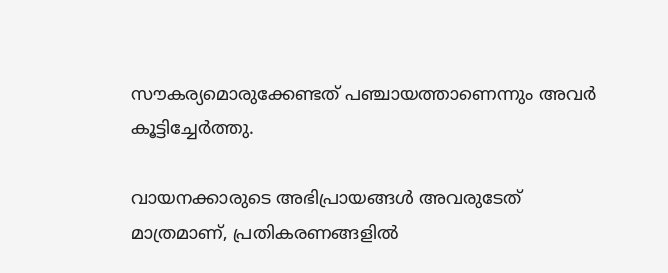സൗകര്യമൊരുക്കേണ്ടത് പഞ്ചായത്താണെന്നും അവര്‍ കൂട്ടിച്ചേർത്തു.

വായനക്കാരുടെ അഭിപ്രായങ്ങള്‍ അവരുടേത് മാത്രമാണ്, പ്രതികരണങ്ങളിൽ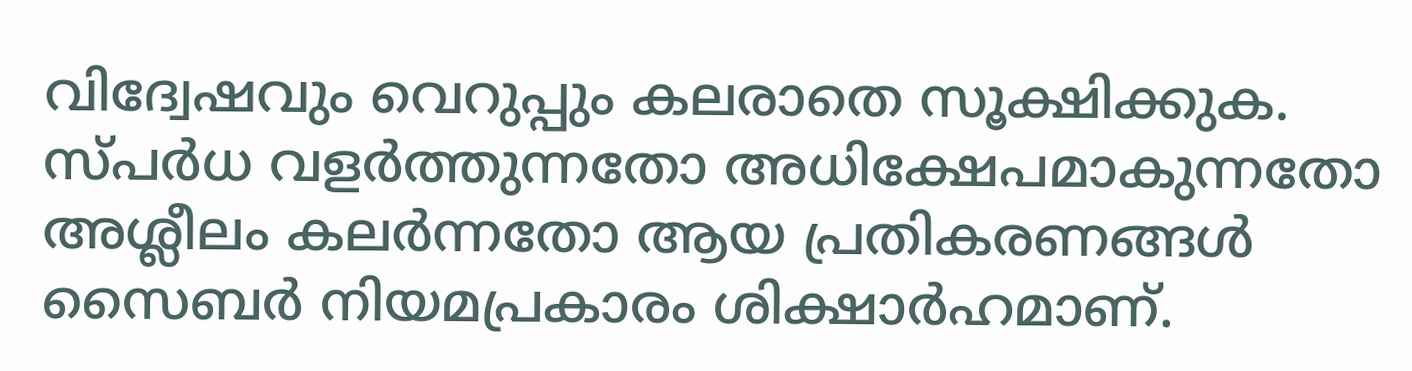വിദ്വേഷവും വെറുപ്പും കലരാതെ സൂക്ഷിക്കുക. സ്പർധ വളർത്തുന്നതോ അധിക്ഷേപമാകുന്നതോ അശ്ലീലം കലർന്നതോ ആയ പ്രതികരണങ്ങൾ സൈബർ നിയമപ്രകാരം ശിക്ഷാർഹമാണ്.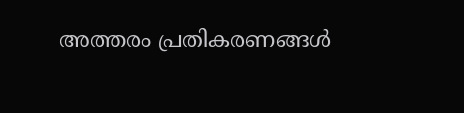അത്തരം പ്രതികരണങ്ങൾ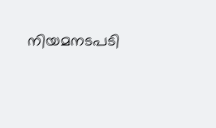നിയമനടപടി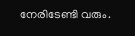നേരിടേണ്ടി വരും.